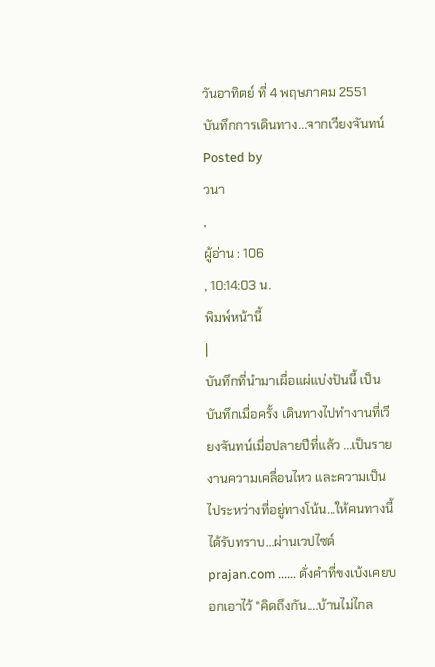วันอาทิตย์ ที่ 4 พฤษภาคม 2551
บันทึกการเดินทาง...จากเวียงจันทน์
Posted by
วนา
,
ผู้อ่าน : 106
, 10:14:03 น.
พิมพ์หน้านี้
|
บันทึกที่นำมาเผื่อแผ่แบ่งปันนี้ เป็นบันทึกเมื่อครั้ง เดินทางไปทำงานที่เวียงจันทน์เมื่อปลายปีที่แล้ว ...เป็นรายงานความเคลื่อนไหว และความเป็นไประหว่างที่อยู่ทางโน้น...ให้คนทางนี้ได้รับทราบ...ผ่านเวปไซด์ prajan.com ...... ดั่งคำที่ขงเบ้งเคยบอกเอาไว้ "คิดถึงกัน....บ้านไม่ไกล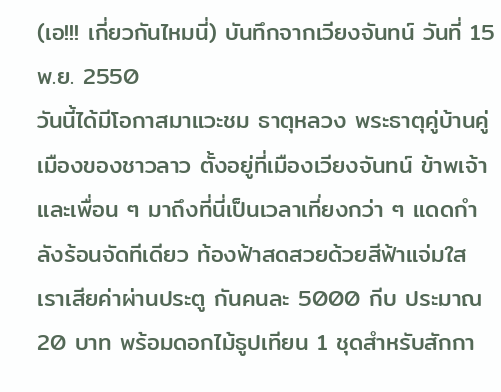(เอ!!! เกี่ยวกันไหมนี่) บันทึกจากเวียงจันทน์ วันที่ 15 พ.ย. 2550
วันนี้ได้มีโอกาสมาแวะชม ธาตุหลวง พระธาตุคู่บ้านคู่เมืองของชาวลาว ตั้งอยู่ที่เมืองเวียงจันทน์ ข้าพเจ้าและเพื่อน ๆ มาถึงที่นี่เป็นเวลาเที่ยงกว่า ๆ แดดกำลังร้อนจัดทีเดียว ท้องฟ้าสดสวยด้วยสีฟ้าแจ่มใส เราเสียค่าผ่านประตู กันคนละ 5000 กีบ ประมาณ 20 บาท พร้อมดอกไม้ธูปเทียน 1 ชุดสำหรับสักกา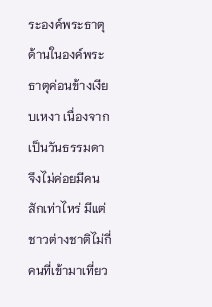ระองค์พระธาตุ
ด้านในองค์พระธาตุค่อนข้างเงียบเหงา เนื่องจากเป็นวันธรรมดา จึงไม่ค่อยมีคนสักเท่าไหร่ มีแต่ชาวต่างชาติไม่กี่คนที่เข้ามาเที่ยว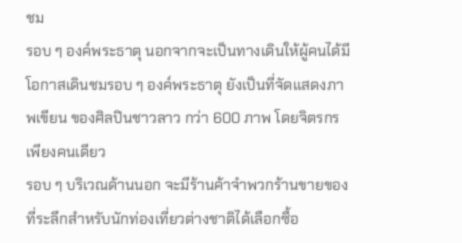ชม
รอบ ๆ องค์พระธาตุ นอกจากจะเป็นทางเดินให้ผู้คนได้มีโอกาสเดินชมรอบ ๆ องค์พระธาตุ ยังเป็นที่จัดแสดงภาพเขียน ของศิลปินชาวลาว กว่า 600 ภาพ โดยจิตรกรเพียงคนเดียว
รอบ ๆ บริเวณด้านนอก จะมีร้านค้าจำพวกร้านขายของที่ระลึกสำหรับนักท่องเที่ยวต่างชาติได้เลือกซื้อ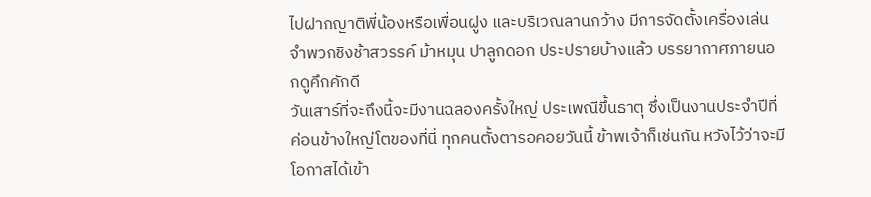ไปฝากญาติพี่น้องหรือเพื่อนฝูง และบริเวณลานกว้าง มีการจัดตั้งเครื่องเล่น จำพวกชิงช้าสวรรค์ ม้าหมุน ปาลูกดอก ประปรายบ้างแล้ว บรรยากาศภายนอกดูคึกคักดี
วันเสาร์ที่จะถึงนี้จะมีงานฉลองครั้งใหญ่ ประเพณีขึ้นธาตุ ซึ่งเป็นงานประจำปีที่ค่อนข้างใหญ่โตของที่นี่ ทุกคนตั้งตารอคอยวันนี้ ข้าพเจ้าก็เช่นกัน หวังไว้ว่าจะมีโอกาสได้เข้า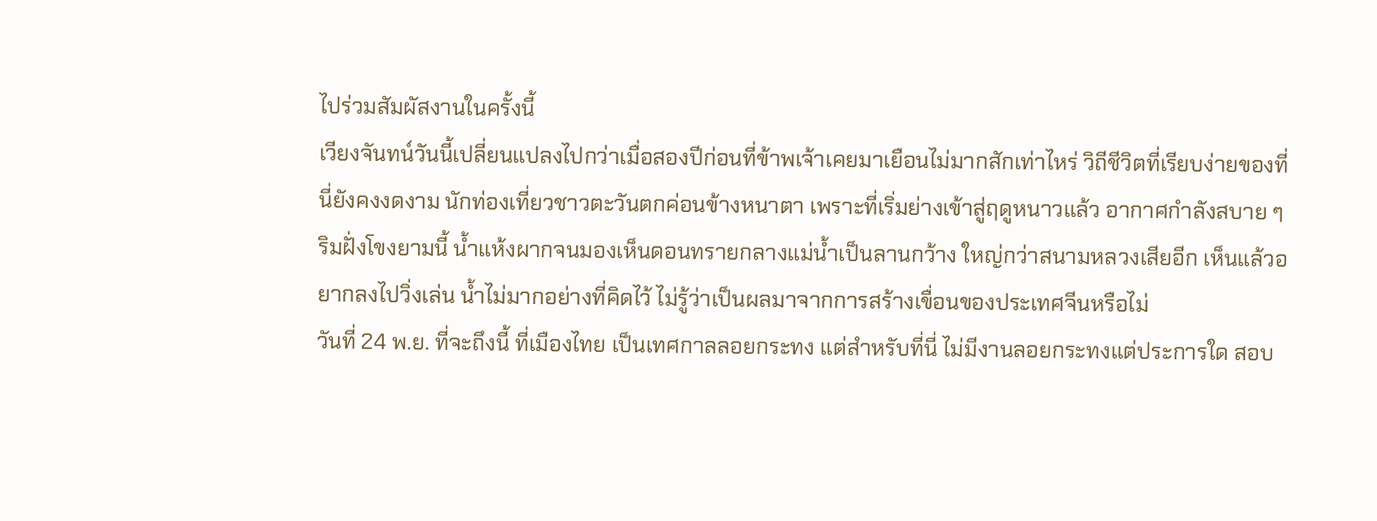ไปร่วมสัมผัสงานในครั้งนี้
เวียงจันทน์วันนี้เปลี่ยนแปลงไปกว่าเมื่อสองปีก่อนที่ข้าพเจ้าเคยมาเยือนไม่มากสักเท่าไหร่ วิถีชีวิตที่เรียบง่ายของที่นี่ยังคงงดงาม นักท่องเที่ยวชาวตะวันตกค่อนข้างหนาตา เพราะที่เริ่มย่างเข้าสู่ฤดูหนาวแล้ว อากาศกำลังสบาย ๆ
ริมฝั่งโขงยามนี้ น้ำแห้งผากจนมองเห็นดอนทรายกลางแม่น้ำเป็นลานกว้าง ใหญ่กว่าสนามหลวงเสียอีก เห็นแล้วอยากลงไปวิ่งเล่น น้ำไม่มากอย่างที่คิดไว้ ไม่รู้ว่าเป็นผลมาจากการสร้างเขื่อนของประเทศจีนหรือไม่
วันที่ 24 พ.ย. ที่จะถึงนี้ ที่เมืองไทย เป็นเทศกาลลอยกระทง แต่สำหรับที่นี่ ไม่มีงานลอยกระทงแต่ประการใด สอบ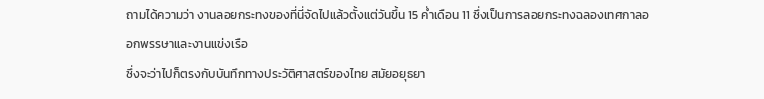ถามได้ความว่า งานลอยกระทงของที่นี่จัดไปแล้วตั้งแต่วันขึ้น 15 ค่ำเดือน 11 ซึ่งเป็นการลอยกระทงฉลองเทศกาลออกพรรษาและงานแข่งเรือ
ซึ่งจะว่าไปก็ตรงกับบันทึกทางประวัติศาสตร์ของไทย สมัยอยุธยา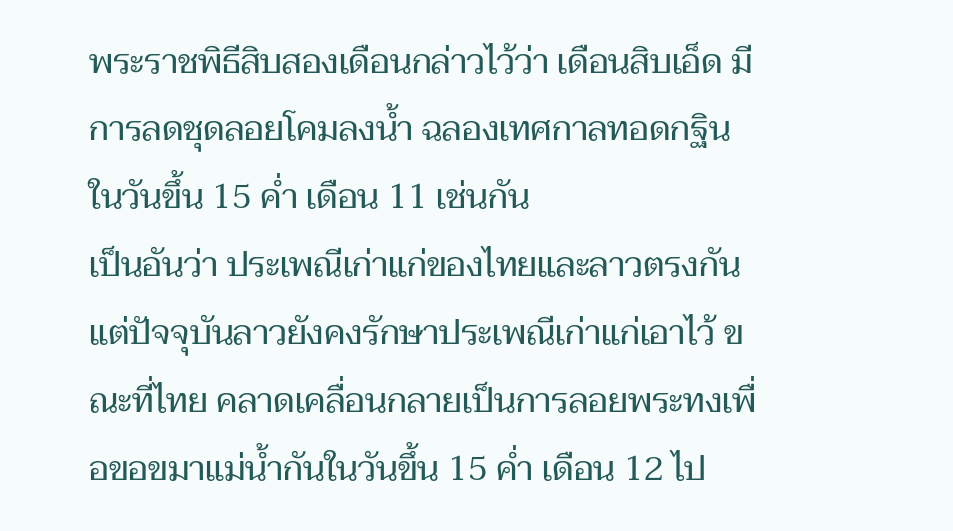พระราชพิธีสิบสองเดือนกล่าวไว้ว่า เดือนสิบเอ็ด มีการลดชุดลอยโคมลงน้ำ ฉลองเทศกาลทอดกฐิน ในวันขึ้น 15 ค่ำ เดือน 11 เช่นกัน
เป็นอันว่า ประเพณีเก่าแก่ของไทยและลาวตรงกัน แต่ปัจจุบันลาวยังคงรักษาประเพณีเก่าแก่เอาไว้ ขณะที่ไทย คลาดเคลื่อนกลายเป็นการลอยพระทงเพื่อขอขมาแม่น้ำกันในวันขึ้น 15 ค่ำ เดือน 12 ไป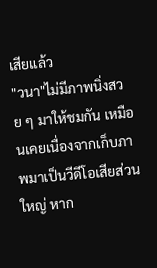เสียแล้ว
"วนา"ไม่มีภาพนิ่งสวย ๆ มาให้ชมกัน เหมือนเคยเนื่องจากเก็บภาพมาเป็นวีดีโอเสียส่วนใหญ่ หาก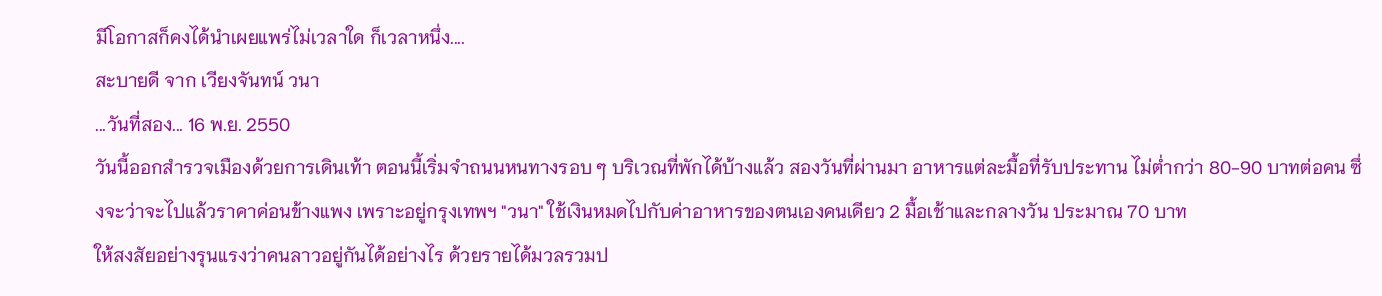มีโอกาสก็คงได้นำเผยแพร่ไม่เวลาใด ก็เวลาหนึ่ง....
สะบายดี จาก เวียงจันทน์ วนา
...วันที่สอง... 16 พ.ย. 2550
วันนี้ออกสำรวจเมืองด้วยการเดินเท้า ตอนนี้เริ่มจำถนนหนทางรอบ ๆ บริเวณที่พักได้บ้างแล้ว สองวันที่ผ่านมา อาหารแต่ละมื้อที่รับประทาน ไม่ต่ำกว่า 80-90 บาทต่อคน ซึ่งจะว่าจะไปแล้วราคาค่อนข้างแพง เพราะอยู่กรุงเทพฯ "วนา" ใช้เงินหมดไปกับค่าอาหารของตนเองคนเดียว 2 มื้อเช้าและกลางวัน ประมาณ 70 บาท
ให้สงสัยอย่างรุนแรงว่าคนลาวอยู่กันได้อย่างไร ด้วยรายได้มวลรวมป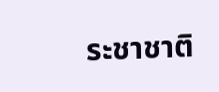ระชาชาติ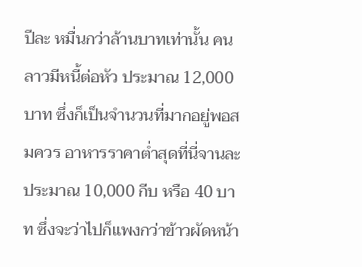ปีละ หมื่นกว่าล้านบาทเท่านั้น คนลาวมีหนี้ต่อหัว ประมาณ 12,000 บาท ซึ่งก็เป็นจำนวนที่มากอยู่พอสมควร อาหารราคาต่ำสุดที่นี่จานละประมาณ 10,000 กีบ หรือ 40 บาท ซึ่งจะว่าไปก็แพงกว่าข้าวผัดหน้า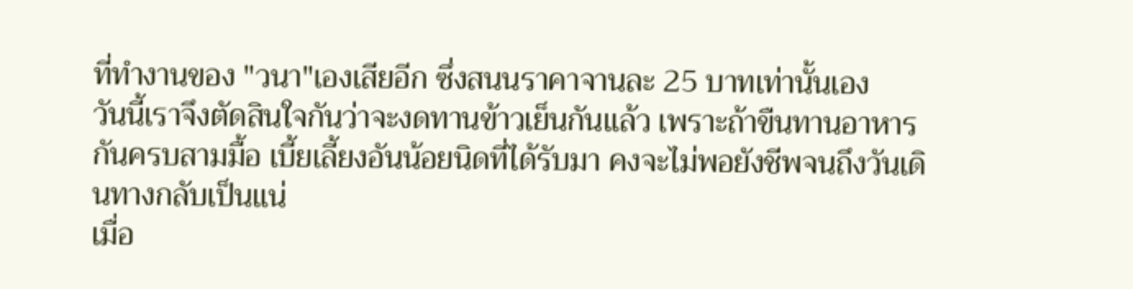ที่ทำงานของ "วนา"เองเสียอีก ซึ่งสนนราคาจานละ 25 บาทเท่านั้นเอง
วันนี้เราจึงตัดสินใจกันว่าจะงดทานข้าวเย็นกันแล้ว เพราะถ้าขืนทานอาหารกันครบสามมื้อ เบี้ยเลี้ยงอันน้อยนิดที่ได้รับมา คงจะไม่พอยังชีพจนถึงวันเดินทางกลับเป็นแน่
เมื่อ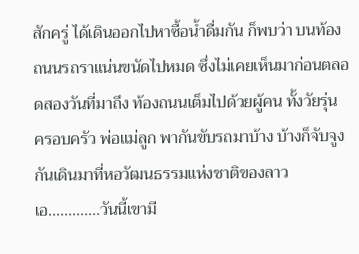สักครู่ ได้เดินออกไปหาซื้อน้ำดื่มกัน ก็พบว่า บนท้องถนนรถราแน่นขนัดไปหมด ซึ่งไม่เคยเห็นมาก่อนตลอดสองวันที่มาถึง ท้องถนนเต็มไปด้วยผู้คน ทั้งวัยรุ่น ครอบครัว พ่อแม่ลูก พากันขับรถมาบ้าง บ้างก็จับจูงกันเดินมาที่หอวัฒนธรรมแห่งชาติของลาว เอ.............วันนี้เขามี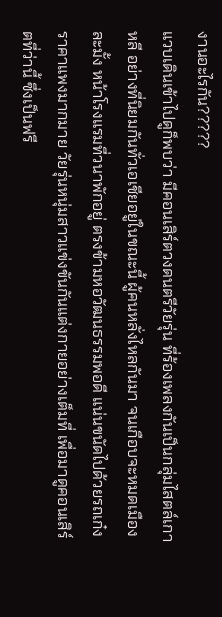งานอะไรกัน?????
แวบเดินเข้าไปดูก็พบว่า มีคอนเสิร์ตวงดนตรีวัยรุ่น ที่ร้องเพลงกันเป็นกลุ่มไสตล์เกาหลี อย่างที่นิยมกันทั่วเอเชียอยู่ในขณะนี้ ผู้คนหลั่งไหลกันมา จนเกือบจะหมดเมืองละมั้ง หน้าโรงแรมที่วนาพักอยู่ ตรงข้ามหอวัฒนธรรมพอดี แน่นขนัดไปด้วยรถเก๋งราคาแพงมากมาย วัยรุ่นหนุ่มสาวแข่งขันกันแต่งกายอย่างเต็มที่ เพื่อมาดูคอนเสิร์ตที่ว่านี้ ซึ่งเป็นฟรี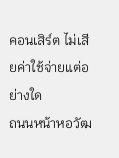คอนเสิร์ต ไม่เสียค่าใช้จ่ายแต่อย่างใด
ถนนหน้าหอวัฒ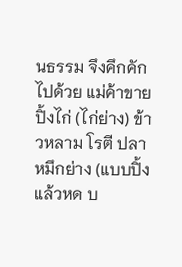นธรรม จึงคึกคักไปด้วย แม่ค้าขายปิ้งไก่ (ไก่ย่าง) ข้าวหลาม โรตี ปลาหมึกย่าง (แบบปิ้งแล้วหด บ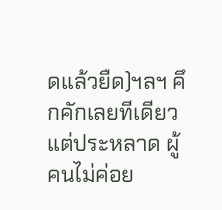ดแล้วยืด)ฯลฯ คึกคักเลยทีเดียว แต่ประหลาด ผู้คนไม่ค่อย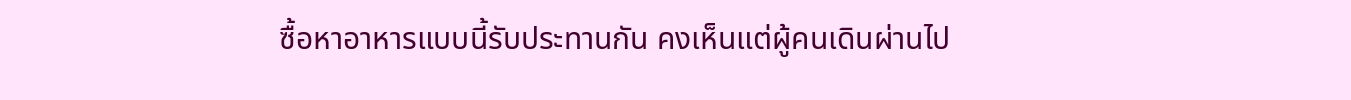ซื้อหาอาหารแบบนี้รับประทานกัน คงเห็นแต่ผู้คนเดินผ่านไป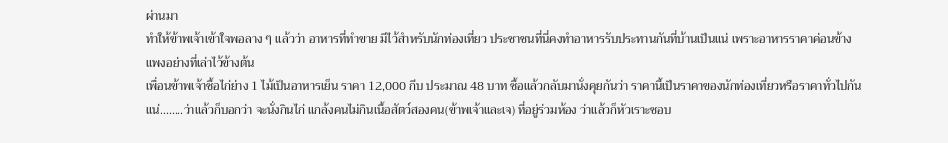ผ่านมา
ทำให้ข้าพเจ้าเข้าใจพอลาง ๆ แล้วว่า อาหารที่ทำขาย มีไว้สำหรับนักท่องเที่ยว ประชาชนที่นี่คงทำอาหารรับประทานกันที่บ้านเป็นแน่ เพราะอาหารราคาค่อนข้างแพงอย่างที่เล่าไว้ข้างต้น
เพื่อนข้าพเจ้าซื้อไก่ย่าง 1 ไม้เป็นอาหารเย็น ราคา 12,000 กีบ ประมาณ 48 บาท ซื้อแล้วกลับมานั่งคุยกันว่า ราคานี้เป็นราคาของนักท่องเที่ยวหรือราคาทั่วไปกันแน่........ว่าแล้วก็บอกว่า จะนั่งกินไก่ แกล้งคนไม่กินเนื้อสัตว์สองคน(ข้าพเจ้าและเจ) ที่อยู่ร่วมห้อง ว่าแล้วก็หัวเราะชอบ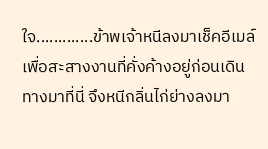ใจ.............ข้าพเจ้าหนีลงมาเช็คอีเมล์เพื่อสะสางงานที่คั่งค้างอยู่ก่อนเดินทางมาที่นี่ จึงหนีกลิ่นไก่ย่างลงมา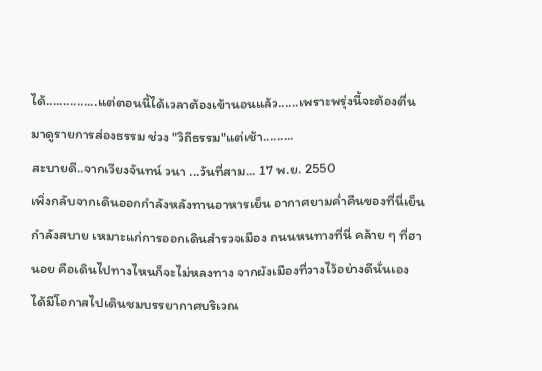ได้...............แต่ตอนนี้ได้เวลาต้องเข้านอนแล้ว......เพราะพรุ่งนี้จะต้องตื่นมาดูรายการส่องธรรม ช่วง "วิถีธรรม"แต่เช้า.........
สะบายดี..จากเวียงจันทน์ วนา ...วันที่สาม... 17 พ.ย. 2550
เพิ่งกลับจากเดินออกกำลังหลังทานอาหารเย็น อากาศยามค่ำคืนของที่นี่เย็นกำลังสบาย เหมาะแก่การออกเดินสำรวจเมือง ถนนหนทางที่นี่ คล้าย ๆ ที่ฮานอย คือเดินไปทางไหนก็จะไม่หลงทาง จากผังเมืองที่วางไว้อย่างดีนั่นเอง
ได้มีโอกาสไปเดินชมบรรยากาศบริเวณ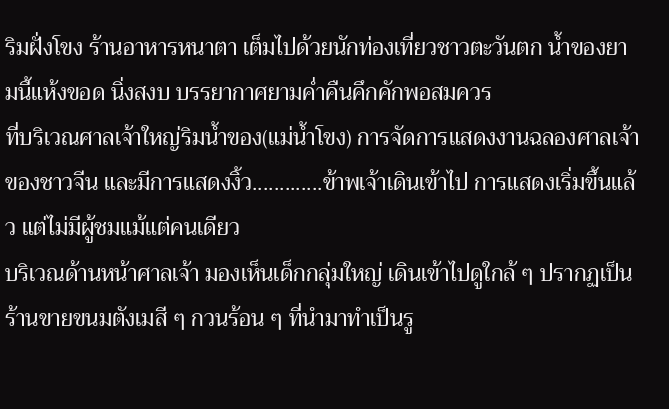ริมฝั่งโขง ร้านอาหารหนาตา เต็มไปด้วยนักท่องเที่ยวชาวตะวันตก น้ำของยามนี้แห้งขอด นิ่งสงบ บรรยากาศยามค่ำคืนคึกคักพอสมควร
ที่บริเวณศาลเจ้าใหญ่ริมน้ำของ(แม่น้ำโขง) การจัดการแสดงงานฉลองศาลเจ้าของชาวจีน และมีการแสดงงิ้ว.............ข้าพเจ้าเดินเข้าไป การแสดงเริ่มขึ้นแล้ว แต่ไม่มีผู้ชมแม้แต่คนเดียว
บริเวณด้านหน้าศาลเจ้า มองเห็นเด็กกลุ่มใหญ่ เดินเข้าไปดูใกล้ ๆ ปรากฏเป็นร้านขายขนมตังเมสี ๆ กวนร้อน ๆ ที่นำมาทำเป็นรู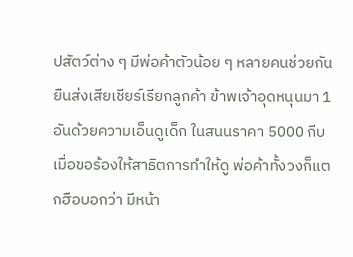ปสัตว์ต่าง ๆ มีพ่อค้าตัวน้อย ๆ หลายคนช่วยกันยืนส่งเสียเชียร์เรียกลูกค้า ข้าพเจ้าอุดหนุนมา 1 อันด้วยความเอ็นดูเด็ก ในสนนราคา 5000 กีบ เมื่อขอร้องให้สาธิตการทำให้ดู พ่อค้าทั้งวงก็แตกฮือบอกว่า มีหน้า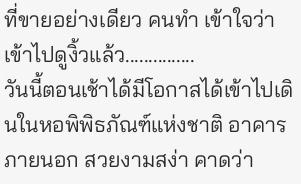ที่ขายอย่างเดียว คนทำ เข้าใจว่าเข้าไปดูงิ้วแล้ว...............
วันนี้ตอนเช้าได้มีโอกาสได้เข้าไปเดินในหอพิพิธภัณฑ์แห่งชาติ อาคารภายนอก สวยงามสง่า คาดว่า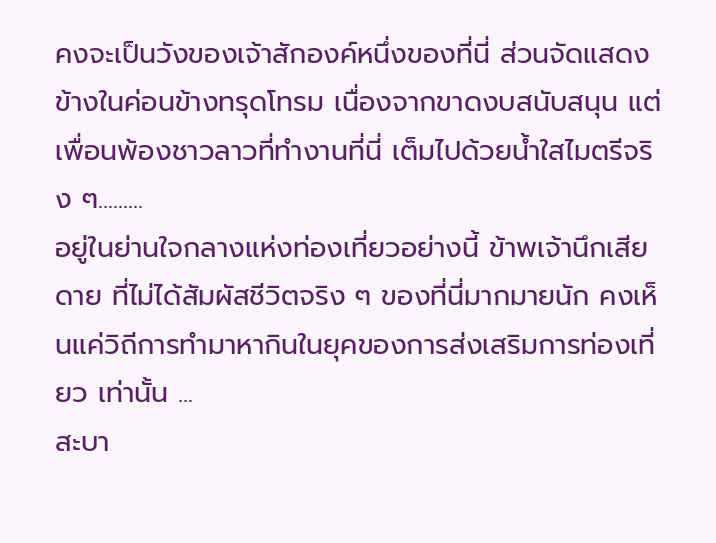คงจะเป็นวังของเจ้าสักองค์หนึ่งของที่นี่ ส่วนจัดแสดงข้างในค่อนข้างทรุดโทรม เนื่องจากขาดงบสนับสนุน แต่เพื่อนพ้องชาวลาวที่ทำงานที่นี่ เต็มไปด้วยน้ำใสไมตรีจริง ๆ.........
อยู่ในย่านใจกลางแห่งท่องเที่ยวอย่างนี้ ข้าพเจ้านึกเสียดาย ที่ไม่ได้สัมผัสชีวิตจริง ๆ ของที่นี่มากมายนัก คงเห็นแค่วิถีการทำมาหากินในยุคของการส่งเสริมการท่องเที่ยว เท่านั้น ...
สะบา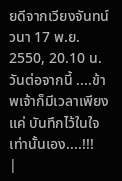ยดีจากเวียงจันทน์ วนา 17 พ.ย. 2550, 20.10 น.
วันต่อจากนี้ ....ข้าพเจ้าก็มีเวลาเพียงแค่ บันทึกไว้ในใจเท่านั้นเอง....!!!
|